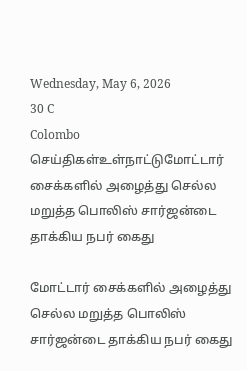Wednesday, May 6, 2026
30 C
Colombo
செய்திகள்உள்நாட்டுமோட்டார் சைக்களில் அழைத்து செல்ல மறுத்த பொலிஸ் சார்ஜன்டை தாக்கிய நபர் கைது

மோட்டார் சைக்களில் அழைத்து செல்ல மறுத்த பொலிஸ் சார்ஜன்டை தாக்கிய நபர் கைது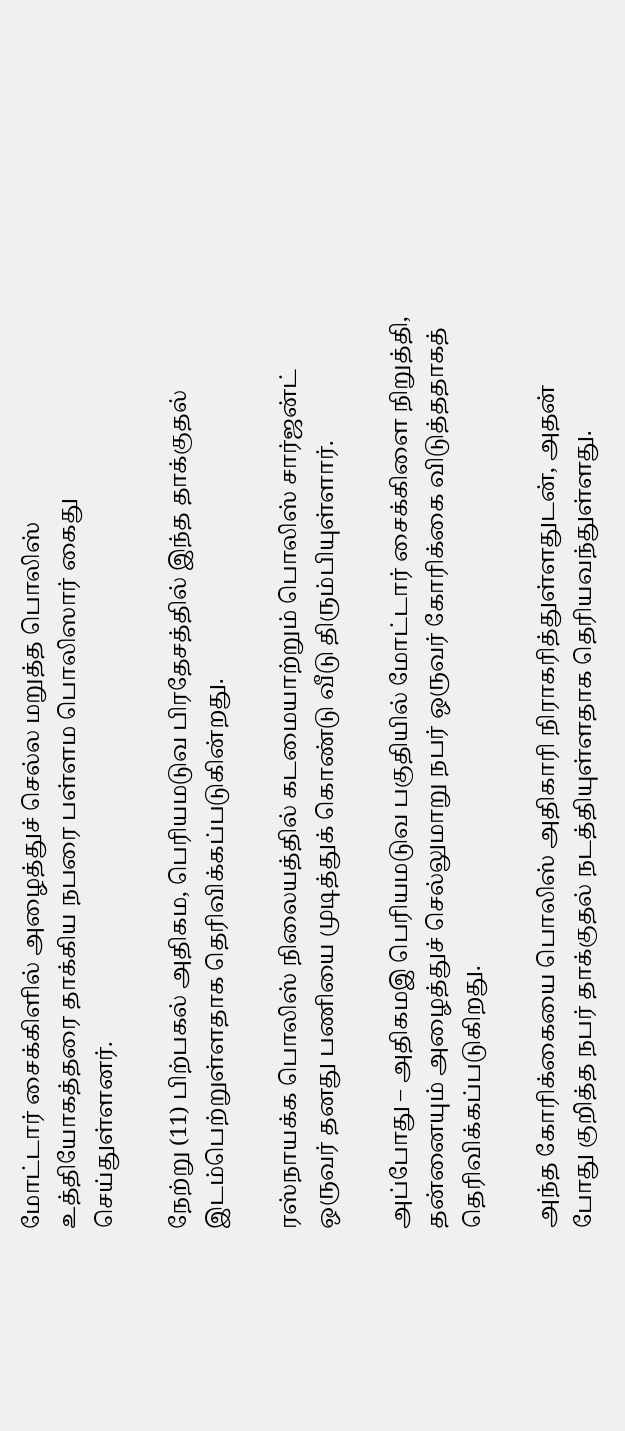மோட்டார் சைக்கிளில் அழைத்துச் செல்ல மறுத்த பொலிஸ் உத்தியோகத்தரை தாக்கிய நபரை பள்ளம பொலிஸார் கைது செய்துள்ளனர்.

நேற்று (11) பிற்பகல் அதிகம, பெரியமடுவ பிரதேசத்தில் இந்த தாக்குதல் இடம்பெற்றுள்ளதாக தெரிவிக்கப்படுகின்றது.

ரஸ்நாயக்க பொலிஸ் நிலையத்தில் கடமையாற்றும் பொலிஸ் சார்ஜன்ட் ஒருவர் தனது பணியை முடித்துக் கொண்டு வீடு திரும்பியுள்ளார்.

அப்போது – அதிகமஇ பெரியமடுவ பகுதியில் மோட்டார் சைக்கிளை நிறுத்தி, தன்னையும் அழைத்துச் செல்லுமாறு நபர் ஒருவர் கோரிக்கை விடுத்ததாகத் தெரிவிக்கப்படுகிறது.

அந்த கோரிக்கையை பொலிஸ் அதிகாரி நிராகரித்துள்ளதுடன், அதன் போது குறித்த நபர் தாக்குதல் நடத்தியுள்ளதாக தெரியவந்துள்ளது.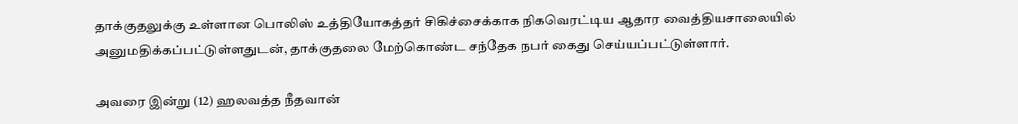தாக்குதலுக்கு உள்ளான பொலிஸ் உத்தியோகத்தர் சிகிச்சைக்காக நிகவெரட்டிய ஆதார வைத்தியசாலையில் அனுமதிக்கப்பட்டுள்ளதுடன், தாக்குதலை மேற்கொண்ட சந்தேக நபர் கைது செய்யப்பட்டுள்ளார்.

அவரை இன்று (12) ஹலவத்த நீதவான்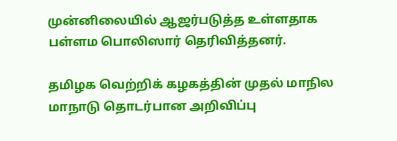முன்னிலையில் ஆஜர்படுத்த உள்ளதாக பள்ளம பொலிஸார் தெரிவித்தனர்.

தமிழக வெற்றிக் கழகத்தின் முதல் மாநில மாநாடு தொடர்பான அறிவிப்பு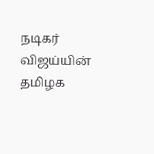நடிகர் விஜய்யின் தமிழக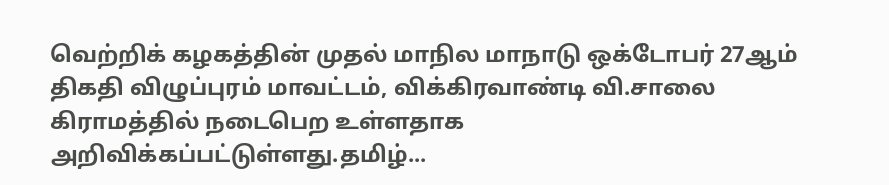வெற்றிக் கழகத்தின் முதல் மாநில மாநாடு ஒக்டோபர் 27ஆம் திகதி விழுப்புரம் மாவட்டம், விக்கிரவாண்டி வி.சாலை கிராமத்தில் நடைபெற உள்ளதாக அறிவிக்கப்பட்டுள்ளது.தமிழ்...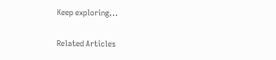Keep exploring...

Related Articles